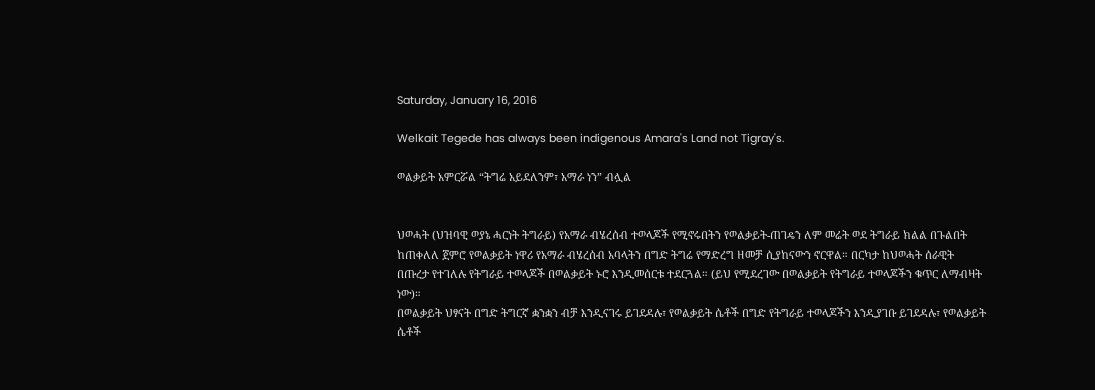Saturday, January 16, 2016

Welkait Tegede has always been indigenous Amara's Land not Tigray's.

ወልቃይት አምርሯል “ትግሬ አይደለንም፣ አማራ ነን” ብሏል


ህወሓት (ህዝባዊ ወያኔ ሓርነት ትግራይ) የአማራ ብሄረሰብ ተወላጆች የሚኖሩበትን የወልቃይት-ጠገዴን ለም መሬት ወደ ትግራይ ክልል በጉልበት ከጠቀለለ ጀምሮ የወልቃይት ነዋሪ የአማራ ብሄረሰብ አባላትን በግድ ትግሬ የማድረግ ዘመቻ ሲያከናውን ኖርዋል። በርካታ ከህወሓት ሰራዊት በጡረታ የተገለሉ የትግራይ ተወላጆች በወልቃይት ኑሮ እንዲመሰርቱ ተደርጓል። (ይህ የሚደረገው በወልቃይት የትግራይ ተወላጆችን ቁጥር ለማብዛት ነው)።
በወልቃይት ህፃናት በግድ ትግርኛ ቋንቋን ብቻ እንዲናገሩ ይገደዳሉ፣ የወልቃይት ሴቶች በግድ የትግራይ ተወላጆችን እንዲያገቡ ይገደዳሉ፣ የወልቃይት ሴቶች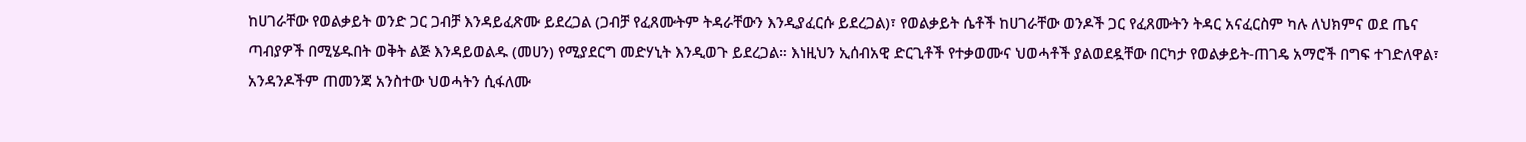ከሀገራቸው የወልቃይት ወንድ ጋር ጋብቻ እንዳይፈጽሙ ይደረጋል (ጋብቻ የፈጸሙትም ትዳራቸውን እንዲያፈርሱ ይደረጋል)፣ የወልቃይት ሴቶች ከሀገራቸው ወንዶች ጋር የፈጸሙትን ትዳር አናፈርስም ካሉ ለህክምና ወደ ጤና ጣብያዎች በሚሄዱበት ወቅት ልጅ እንዳይወልዱ (መሀን) የሚያደርግ መድሃኒት እንዲወጉ ይደረጋል። እነዚህን ኢሰብአዊ ድርጊቶች የተቃወሙና ህወሓቶች ያልወደዷቸው በርካታ የወልቃይት-ጠገዴ አማሮች በግፍ ተገድለዋል፣ አንዳንዶችም ጠመንጃ አንስተው ህወሓትን ሲፋለሙ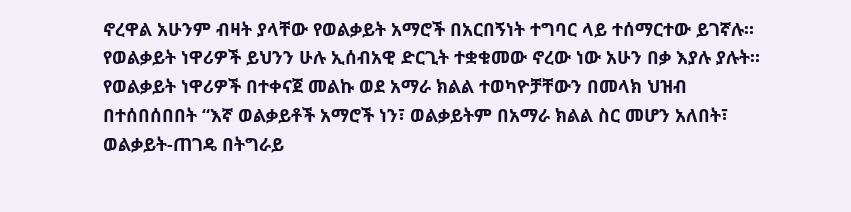ኖረዋል አሁንም ብዛት ያላቸው የወልቃይት አማሮች በአርበኝነት ተግባር ላይ ተሰማርተው ይገኛሉ።
የወልቃይት ነዋሪዎች ይህንን ሁሉ ኢሰብአዊ ድርጊት ተቋቁመው ኖረው ነው አሁን በቃ እያሉ ያሉት።
የወልቃይት ነዋሪዎች በተቀናጀ መልኩ ወደ አማራ ክልል ተወካዮቻቸውን በመላክ ህዝብ በተሰበሰበበት “እኛ ወልቃይቶች አማሮች ነን፣ ወልቃይትም በአማራ ክልል ስር መሆን አለበት፣ ወልቃይት-ጠገዴ በትግራይ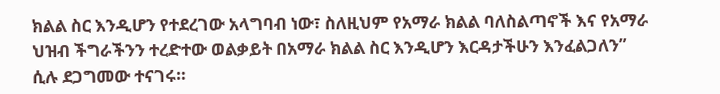ክልል ስር እንዲሆን የተደረገው አላግባብ ነው፣ ስለዚህም የአማራ ክልል ባለስልጣኖች እና የአማራ ህዝብ ችግራችንን ተረድተው ወልቃይት በአማራ ክልል ስር እንዲሆን እርዳታችሁን እንፈልጋለን” ሲሉ ደጋግመው ተናገሩ።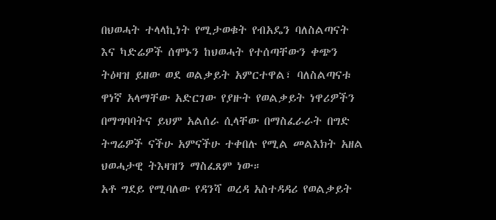በህወሓት ተላላኪነት የሚታወቁት የብአዴን ባለስልጣናት እና ካድሬዎች ሰሞኑን ከህወሓት የተሰጣቸውን ቀጭን ትዕዛዝ ይዘው ወደ ወልቃይት አምርተዋል፣ ባለስልጣናቱ ዋነኛ አላማቸው አድርገው የያዙት የወልቃይት ነዋሪዎችን በማግባባትና ይህም አልሰራ ሲላቸው በማስፈራራት በግድ ትግሬዎች ናችሁ አምናችሁ ተቀበሉ የሚል መልእክት አዘል ህወሓታዊ ትእዛዝን ማስፈጸም ነው።
አቶ ግደይ የሚባለው የዳንሻ ወረዳ አስተዳዳሪ የወልቃይት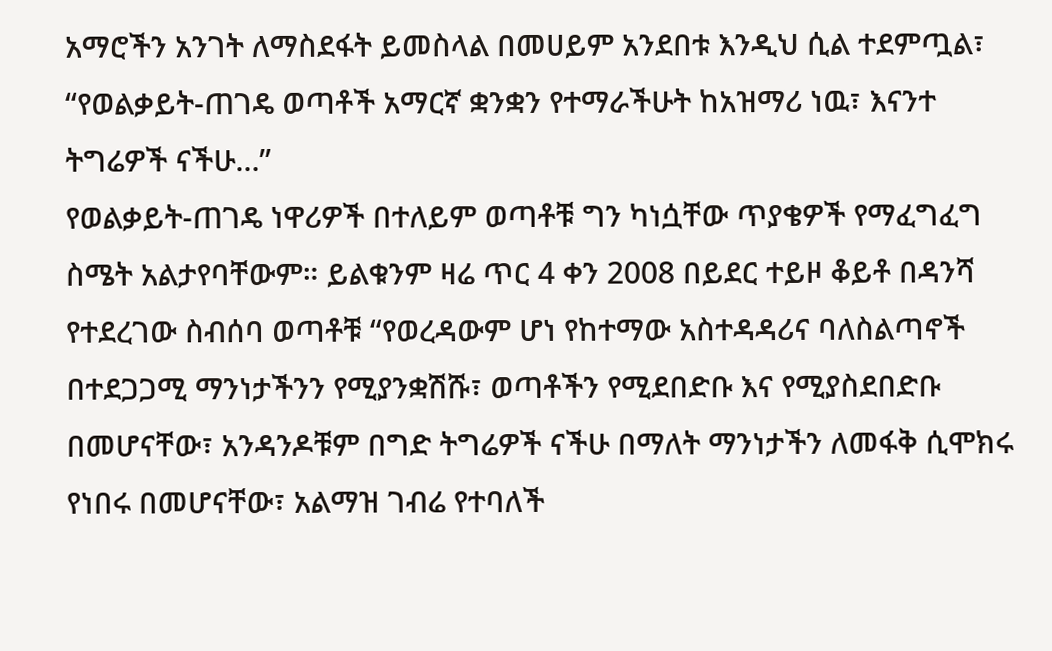አማሮችን አንገት ለማስደፋት ይመስላል በመሀይም አንደበቱ እንዲህ ሲል ተደምጧል፣
“የወልቃይት-ጠገዴ ወጣቶች አማርኛ ቋንቋን የተማራችሁት ከአዝማሪ ነዉ፣ እናንተ ትግሬዎች ናችሁ…”
የወልቃይት-ጠገዴ ነዋሪዎች በተለይም ወጣቶቹ ግን ካነሷቸው ጥያቄዎች የማፈግፈግ ስሜት አልታየባቸውም። ይልቁንም ዛሬ ጥር 4 ቀን 2008 በይደር ተይዞ ቆይቶ በዳንሻ የተደረገው ስብሰባ ወጣቶቹ “የወረዳውም ሆነ የከተማው አስተዳዳሪና ባለስልጣኖች በተደጋጋሚ ማንነታችንን የሚያንቋሽሹ፣ ወጣቶችን የሚደበድቡ እና የሚያስደበድቡ በመሆናቸው፣ አንዳንዶቹም በግድ ትግሬዎች ናችሁ በማለት ማንነታችን ለመፋቅ ሲሞክሩ የነበሩ በመሆናቸው፣ አልማዝ ገብሬ የተባለች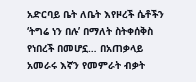አድርባይ ቤት ለቤት እየዞረች ሴቶችን ‘ትግሬ ነን በሉ’ በማለት ስትቀሰቅስ የነበረች በመሆኗ… በአጠቃላይ አመራሩ እኛን የመምራት ብቃት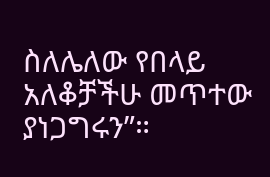ስለሌለው የበላይ አለቆቻችሁ መጥተው ያነጋግሩን”።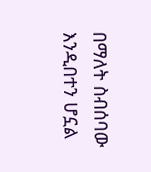በማለት ስብሰባው እንዲበተን ሆኗል